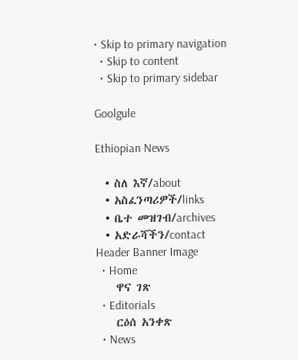• Skip to primary navigation
  • Skip to content
  • Skip to primary sidebar

Goolgule

Ethiopian News

  • ስለ እኛ/about
  • አስፈንጣሪዎች/links
  • ቤተ መዝገብ/archives
  • አድራሻችን/contact
Header Banner Image
  • Home
    ዋና ገጽ
  • Editorials
    ርዕሰ አንቀጽ
  • News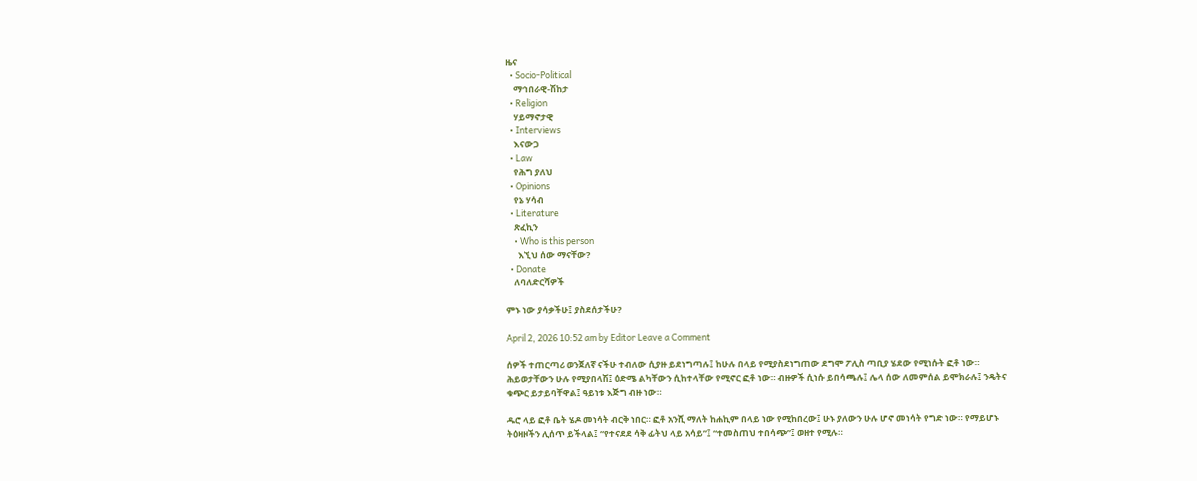ዜና
  • Socio-Political
    ማኅበራዊ-ሽከታ
  • Religion
    ሃይማኖታዊ
  • Interviews
    እናውጋ
  • Law
    የሕግ ያለህ
  • Opinions
    የኔ ሃሳብ
  • Literature
    ጽፈኪን
    • Who is this person
      እኚህ ሰው ማናቸው?
  • Donate
    ለባለድርሻዎች

ምኑ ነው ያሳቃችሁ፤ ያስደሰታችሁ?

April 2, 2026 10:52 am by Editor Leave a Comment

ሰዎች ተጠርጣሪ ወንጀለኛ ናችሁ ተብለው ሲያዙ ይደነግጣሉ፤ ከሁሉ በላይ የሚያስደነግጠው ደግሞ ፖሊስ ጣቢያ ሄደው የሚነሱት ፎቶ ነው። ሕይወታቸውን ሁሉ የሚያበላሽ፤ ዕድሜ ልካቸውን ሲከተላቸው የሚኖር ፎቶ ነው። ብዙዎች ሲነሱ ይበሳጫሉ፤ ሌላ ሰው ለመምሰል ይሞክራሉ፤ ንዴትና ቁጭር ይታይባቸዋል፤ ዓይነቱ እጅግ ብዙ ነው።

ዱሮ ላይ ፎቶ ቤት ሄዶ መነሳት ብርቅ ነበር። ፎቶ አንሺ ማለት ከሐኪም በላይ ነው የሚከበረው፤ ሁኑ ያለውን ሁሉ ሆኖ መነሳት የግድ ነው። የማይሆኑ ትዕዛዞችን ሊሰጥ ይችላል፤ “የተናደደ ሳቅ ፊትህ ላይ አሳይ”፤ “ተመስጠህ ተበሳጭ”፤ ወዘተ የሚሉ።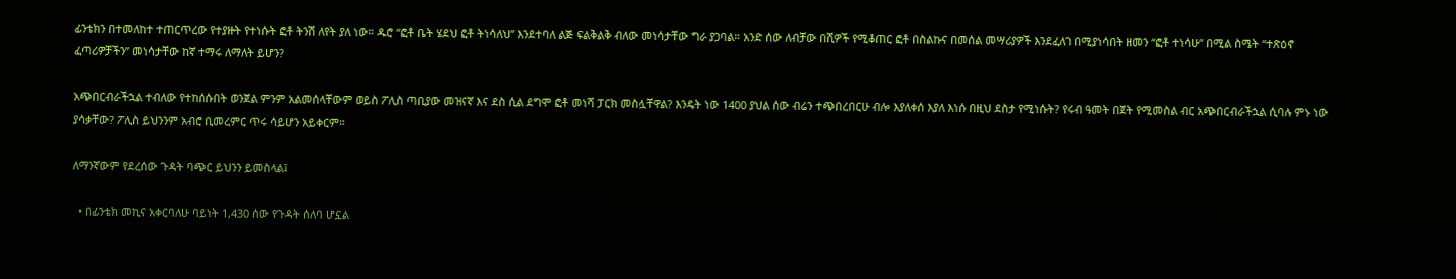ፊንቴክን በተመለከተ ተጠርጥረው የተያዙት የተነሱት ፎቶ ትንሽ ለየት ያለ ነው። ዱሮ “ፎቶ ቤት ሄደህ ፎቶ ትነሳለህ” እንደተባለ ልጅ ፍልቅልቅ ብለው መነሳታቸው ግራ ያጋባል። አንድ ሰው ለብቻው በሺዎች የሚቆጠር ፎቶ በስልኩና በመሰል መሣሪያዎች እንደፈለገ በሚያነሳበት ዘመን “ፎቶ ተነሳሁ” በሚል ስሜት “ተጽዕኖ ፈጣሪዎቻችን” መነሳታቸው ከኛ ተማሩ ለማለት ይሆን?

አጭበርብራችኋል ተብለው የተከሰሱበት ወንጀል ምንም አልመሰላቸውም ወይስ ፖሊስ ጣቢያው መዝናኛ እና ደስ ሲል ደግሞ ፎቶ መነሻ ፓርክ መስሏቸዋል? እንዴት ነው 1400 ያህል ሰው ብሬን ተጭበረበርሁ ብሎ እያለቀሰ እያለ እነሱ በዚህ ደስታ የሚነሱት? የሩብ ዓመት በጀት የሚመስል ብር አጭበርብራችኋል ሲባሉ ምኑ ነው ያሳቃቸው? ፖሊስ ይህንንም አብሮ ቢመረምር ጥሩ ሳይሆን አይቀርም።

ለማንኛውም የደረሰው ጉዳት ባጭር ይህንን ይመስላል፤

  • በፊንቴክ መኪና አቀርባለሁ ባይነት 1,430 ሰው የጉዳት ሰለባ ሆኗል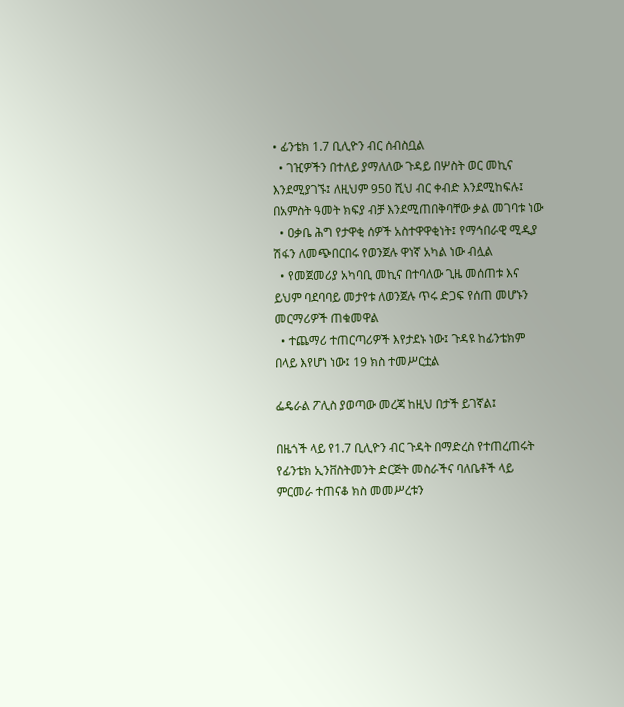• ፊንቴክ 1.7 ቢሊዮን ብር ሰብስቧል
  • ገዢዎችን በተለይ ያማለለው ጉዳይ በሦስት ወር መኪና እንደሚያገኙ፤ ለዚህም 950 ሺህ ብር ቀብድ እንደሚከፍሉ፤ በአምስት ዓመት ክፍያ ብቻ እንደሚጠበቅባቸው ቃል መገባቱ ነው
  • ዐቃቤ ሕግ የታዋቂ ሰዎች አስተዋዋቂነት፤ የማኅበራዊ ሚዲያ ሽፋን ለመጭበርበሩ የወንጀሉ ዋነኛ አካል ነው ብሏል
  • የመጀመሪያ አካባቢ መኪና በተባለው ጊዜ መሰጠቱ እና ይህም ባደባባይ መታየቱ ለወንጀሉ ጥሩ ድጋፍ የሰጠ መሆኑን መርማሪዎች ጠቁመዋል
  • ተጨማሪ ተጠርጣሪዎች እየታደኑ ነው፤ ጉዳዩ ከፊንቴክም በላይ እየሆነ ነው፤ 19 ክስ ተመሥርቷል

ፌዴራል ፖሊስ ያወጣው መረጃ ከዚህ በታች ይገኛል፤

በዜጎች ላይ የ1.7 ቢሊዮን ብር ጉዳት በማድረስ የተጠረጠሩት የፊንቴክ ኢንቨስትመንት ድርጅት መስራችና ባለቤቶች ላይ ምርመራ ተጠናቆ ክስ መመሥረቱን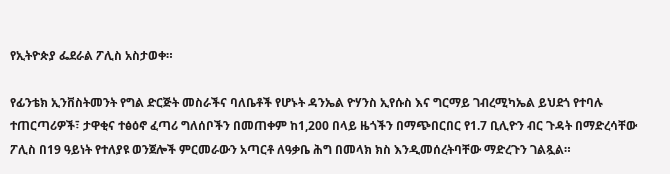የኢትዮጵያ ፌደራል ፖሊስ አስታወቀ።

የፊንቴክ ኢንቨስትመንት የግል ድርጅት መስራችና ባለቤቶች የሆኑት ዳንኤል ዮሃንስ ኢየሱስ እና ግርማይ ገብረሚካኤል ይህደጎ የተባሉ ተጠርጣሪዎች፣ ታዋቂና ተፅዕኖ ፈጣሪ ግለሰቦችን በመጠቀም ከ1,200 በላይ ዜጎችን በማጭበርበር የ1.7 ቢሊዮን ብር ጉዳት በማድረሳቸው ፖሊስ በ19 ዓይነት የተለያዩ ወንጀሎች ምርመራውን አጣርቶ ለዓቃቤ ሕግ በመላክ ክስ እንዲመሰረትባቸው ማድረጉን ገልጿል።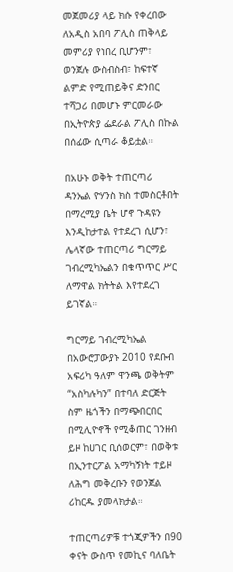መጀመሪያ ላይ ክሱ የቀረበው ለአዲስ አበባ ፖሊስ ጠቅላይ መምሪያ የነበረ ቢሆንም፣ ወንጀሉ ውስብስብ፣ ከፍተኛ ልምድ የሚጠይቅና ድንበር ተሻጋሪ በመሆኑ ምርመራው በኢትዮጵያ ፌደራል ፖሊስ በኩል በሰፊው ሲጣራ ቆይቷል።

በአሁኑ ወቅት ተጠርጣሪ ዳንኤል ዮሃንስ ክስ ተመስርቶበት በማረሚያ ቤት ሆኖ ጉዳዩን እንዲከታተል የተደረገ ሲሆን፣ ሌላኛው ተጠርጣሪ ግርማይ ገብረሚካኤልን በቁጥጥር ሥር ለማዋል ክትትል እየተደረገ ይገኛል።

ግርማይ ገብረሚካኤል በአውሮፓውያኑ 2010 የደቡብ አፍሪካ ዓለም ዋንጫ ወቅትም “አስካሉካን” በተባለ ድርጅት ስም ዜጎችን በማጭበርበር በሚሊዮኖች የሚቆጠር ገንዘብ ይዞ ከሀገር ቢሰወርም፣ በወቅቱ በኢንተርፖል አማካኝነት ተይዞ ለሕግ መቅረቡን የወንጀል ሪከርዱ ያመላክታል።

ተጠርጣሪዎቹ ተጎጂዎችን በ90 ቀናት ውስጥ የመኪና ባለቤት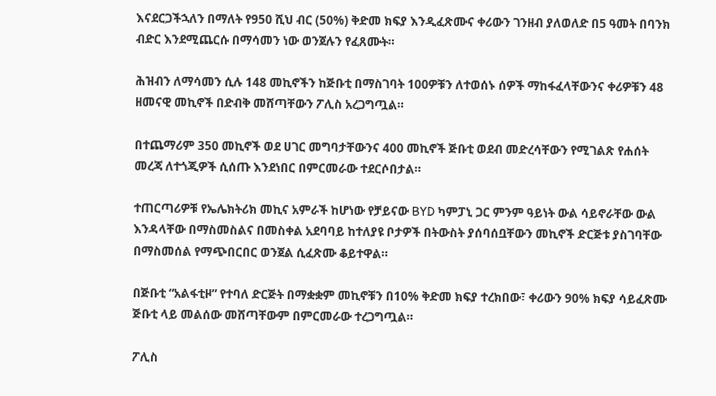እናደርጋችኋለን በማለት የ950 ሺህ ብር (50%) ቅድመ ክፍያ እንዲፈጽሙና ቀሪውን ገንዘብ ያለወለድ በ5 ዓመት በባንክ ብድር እንደሚጨርሱ በማሳመን ነው ወንጀሉን የፈጸሙት።

ሕዝብን ለማሳመን ሲሉ 148 መኪኖችን ከጅቡቲ በማስገባት 100ዎቹን ለተወሰኑ ሰዎች ማከፋፈላቸውንና ቀሪዎቹን 48 ዘመናዊ መኪኖች በድብቅ መሸጣቸውን ፖሊስ አረጋግጧል።

በተጨማሪም 350 መኪኖች ወደ ሀገር መግባታቸውንና 400 መኪኖች ጅቡቲ ወደብ መድረሳቸውን የሚገልጽ የሐሰት መረጃ ለተጎጂዎች ሲሰጡ እንደነበር በምርመራው ተደርሶበታል።

ተጠርጣሪዎቹ የኤሌክትሪክ መኪና አምራች ከሆነው የቻይናው BYD ካምፓኒ ጋር ምንም ዓይነት ውል ሳይኖራቸው ውል እንዳላቸው በማስመስልና በመስቀል አደባባይ ከተለያዩ ቦታዎች በትውስት ያሰባሰቧቸውን መኪኖች ድርጅቱ ያስገባቸው በማስመሰል የማጭበርበር ወንጀል ሲፈጽሙ ቆይተዋል።

በጅቡቲ “አልፋቲዞ” የተባለ ድርጅት በማቋቋም መኪኖቹን በ10% ቅድመ ክፍያ ተረክበው፣ ቀሪውን 90% ክፍያ ሳይፈጽሙ ጅቡቲ ላይ መልሰው መሸጣቸውም በምርመራው ተረጋግጧል።

ፖሊስ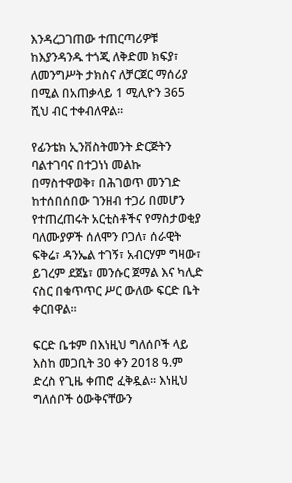እንዳረጋገጠው ተጠርጣሪዎቹ ከእያንዳንዱ ተጎጂ ለቅድመ ክፍያ፣ ለመንግሥት ታክስና ለቻርጀር ማሰሪያ በሚል በአጠቃላይ 1 ሚሊዮን 365 ሺህ ብር ተቀብለዋል።

የፊንቴክ ኢንቨስትመንት ድርጅትን ባልተገባና በተጋነነ መልኩ በማስተዋወቅ፣ በሕገወጥ መንገድ ከተሰበሰበው ገንዘብ ተጋሪ በመሆን የተጠረጠሩት አርቲስቶችና የማስታወቂያ ባለሙያዎች ሰለሞን ቦጋለ፣ ሰራዊት ፍቅሬ፣ ዳንኤል ተገኝ፣ አብርሃም ግዛው፣ ይገረም ደጀኔ፣ መንሱር ጀማል እና ካሊድ ናስር በቁጥጥር ሥር ውለው ፍርድ ቤት ቀርበዋል።

ፍርድ ቤቱም በእነዚህ ግለሰቦች ላይ እስከ መጋቢት 30 ቀን 2018 ዓ.ም ድረስ የጊዜ ቀጠሮ ፈቅዷል። እነዚህ ግለሰቦች ዕውቅናቸውን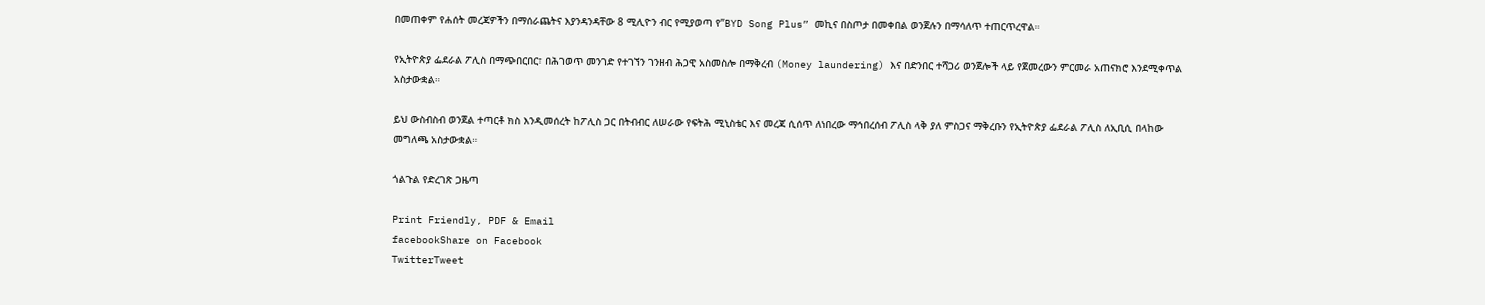በመጠቀም የሐሰት መረጃዎችን በማሰራጨትና እያንዳንዳቸው 8 ሚሊዮን ብር የሚያወጣ የ”BYD Song Plus” መኪና በስጦታ በመቀበል ወንጀሉን በማሳለጥ ተጠርጥረዋል።

የኢትዮጵያ ፌደራል ፖሊስ በማጭበርበር፣ በሕገወጥ መንገድ የተገኘን ገንዘብ ሕጋዊ አስመስሎ በማቅረብ (Money laundering) እና በድንበር ተሻጋሪ ወንጀሎች ላይ የጀመረውን ምርመራ አጠናክሮ እንደሚቀጥል አስታውቋል።

ይህ ውስብስብ ወንጀል ተጣርቶ ክስ እንዲመሰረት ከፖሊስ ጋር በትብብር ለሠራው የፍትሕ ሚኒስቴር እና መረጃ ሲሰጥ ለነበረው ማኅበረሰብ ፖሊስ ላቅ ያለ ምስጋና ማቅረቡን የኢትዮጵያ ፌደራል ፖሊስ ለኢቢሲ በላከው መግለጫ አስታውቋል።

ጎልጉል የድረገጽ ጋዜጣ

Print Friendly, PDF & Email
facebookShare on Facebook
TwitterTweet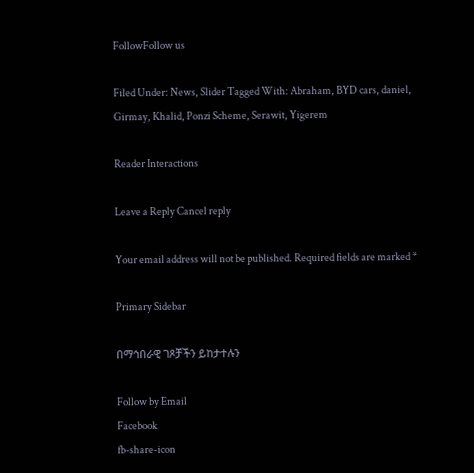FollowFollow us

Filed Under: News, Slider Tagged With: Abraham, BYD cars, daniel, Girmay, Khalid, Ponzi Scheme, Serawit, Yigerem

Reader Interactions

Leave a Reply Cancel reply

Your email address will not be published. Required fields are marked *

Primary Sidebar

በማኅበራዊ ገጾቻችን ይከታተሉን

Follow by Email
Facebook
fb-share-icon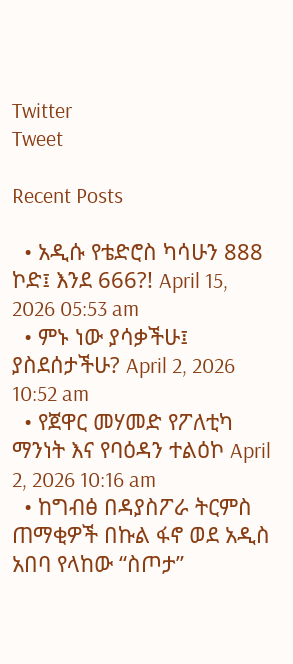Twitter
Tweet

Recent Posts

  • አዲሱ የቴድሮስ ካሳሁን 888 ኮድ፤ እንደ 666?! April 15, 2026 05:53 am
  • ምኑ ነው ያሳቃችሁ፤ ያስደሰታችሁ? April 2, 2026 10:52 am
  • የጀዋር መሃመድ የፖለቲካ ማንነት እና የባዕዳን ተልዕኮ April 2, 2026 10:16 am
  • ከግብፅ በዳያስፖራ ትርምስ ጠማቂዎች በኩል ፋኖ ወደ አዲስ አበባ የላከው “ስጦታ”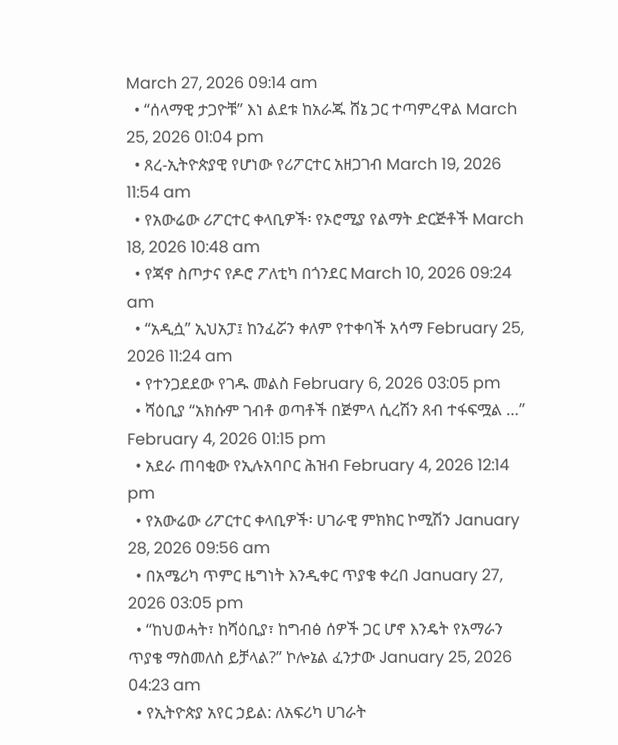March 27, 2026 09:14 am
  • “ሰላማዊ ታጋዮቹ” እነ ልደቱ ከአራጁ ሸኔ ጋር ተጣምረዋል March 25, 2026 01:04 pm
  • ጸረ-ኢትዮጵያዊ የሆነው የሪፖርተር አዘጋገብ March 19, 2026 11:54 am
  • የአውሬው ሪፖርተር ቀላቢዎች፡ የኦሮሚያ የልማት ድርጅቶች March 18, 2026 10:48 am
  • የጃኖ ስጦታና የዶሮ ፖለቲካ በጎንደር March 10, 2026 09:24 am
  • “አዲሷ” ኢህአፓ፤ ከንፈሯን ቀለም የተቀባች አሳማ February 25, 2026 11:24 am
  • የተንጋደደው የገዱ መልስ February 6, 2026 03:05 pm
  • ሻዕቢያ “አክሱም ገብቶ ወጣቶች በጅምላ ሲረሽን ጸብ ተፋፍሟል …” February 4, 2026 01:15 pm
  • አደራ ጠባቂው የኢሉአባቦር ሕዝብ February 4, 2026 12:14 pm
  • የአውሬው ሪፖርተር ቀላቢዎች፡ ሀገራዊ ምክክር ኮሚሽን January 28, 2026 09:56 am
  • በአሜሪካ ጥምር ዜግነት እንዲቀር ጥያቄ ቀረበ January 27, 2026 03:05 pm
  • “ከህወሓት፣ ከሻዕቢያ፣ ከግብፅ ሰዎች ጋር ሆኖ እንዴት የአማራን ጥያቄ ማስመለስ ይቻላል?” ኮሎኔል ፈንታው January 25, 2026 04:23 am
  • የኢትዮጵያ አየር ኃይል: ለአፍሪካ ሀገራት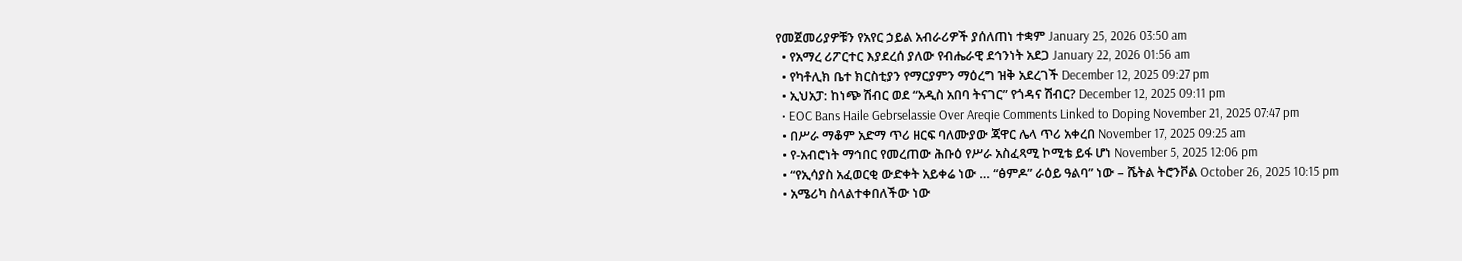የመጀመሪያዎቹን የአየር ኃይል አብራሪዎች ያሰለጠነ ተቋም January 25, 2026 03:50 am
  • የአማረ ሪፖርተር እያደረሰ ያለው የብሔራዊ ደኅንነት አደጋ January 22, 2026 01:56 am
  • የካቶሊክ ቤተ ክርስቲያን የማርያምን ማዕረግ ዝቅ አደረገች December 12, 2025 09:27 pm
  • ኢህአፓ: ከነጭ ሽብር ወደ “አዲስ አበባ ትናገር” የጎዳና ሽብር? December 12, 2025 09:11 pm
  • EOC Bans Haile Gebrselassie Over Areqie Comments Linked to Doping November 21, 2025 07:47 pm
  • በሥራ ማቆም አድማ ጥሪ ዘርፍ ባለሙያው ጃዋር ሌላ ጥሪ አቀረበ November 17, 2025 09:25 am
  • የ-አብሮነት ማኅበር የመረጠው ሕቡዕ የሥራ አስፈጻሚ ኮሚቴ ይፋ ሆነ November 5, 2025 12:06 pm
  • “የኢሳያስ አፈወርቂ ውድቀት አይቀሬ ነው … “ፅምዶ” ራዕይ ዓልባ” ነው – ሼትል ትሮንቮል October 26, 2025 10:15 pm
  • አሜሪካ ስላልተቀበለችው ነው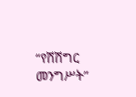“የሽሽግር መንግሥት”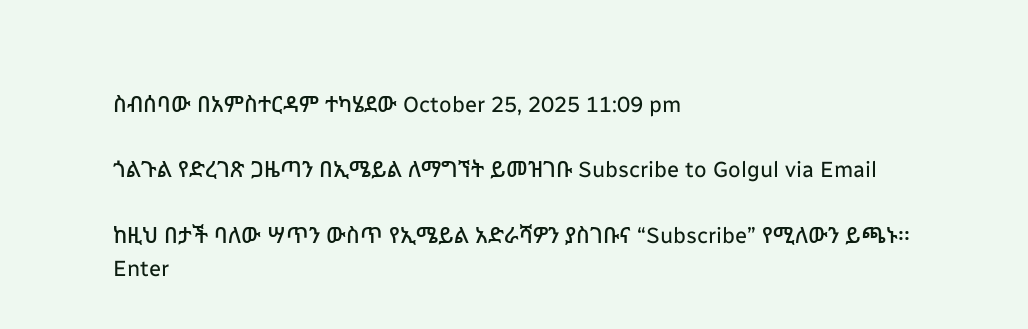ስብሰባው በአምስተርዳም ተካሄደው October 25, 2025 11:09 pm

ጎልጉል የድረገጽ ጋዜጣን በኢሜይል ለማግኘት ይመዝገቡ Subscribe to Golgul via Email

ከዚህ በታች ባለው ሣጥን ውስጥ የኢሜይል አድራሻዎን ያስገቡና “Subscribe” የሚለውን ይጫኑ፡፡
Enter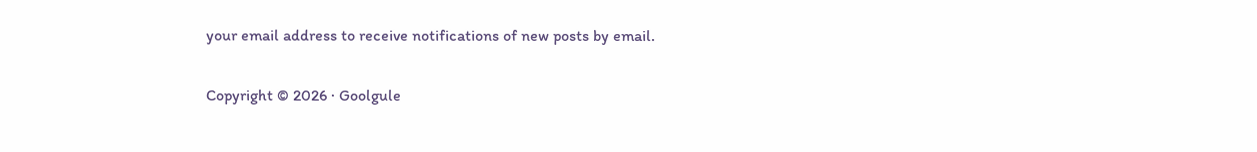your email address to receive notifications of new posts by email.

Copyright © 2026 · Goolgule